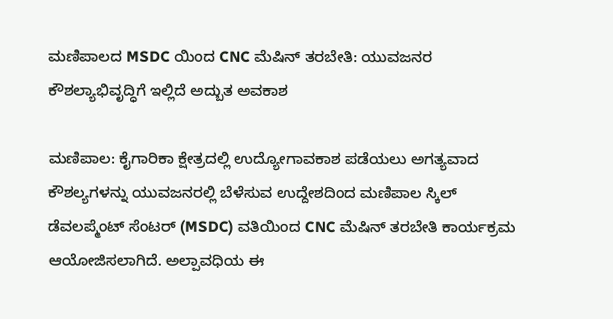ಮಣಿಪಾಲದ MSDC ಯಿಂದ CNC ಮೆಷಿನ್ ತರಬೇತಿ: ಯುವಜನರ ಕೌಶಲ್ಯಾಭಿವೃದ್ಧಿಗೆ ಇಲ್ಲಿದೆ ಅದ್ಬುತ ಅವಕಾಶ

ಮಣಿಪಾಲ: ಕೈಗಾರಿಕಾ ಕ್ಷೇತ್ರದಲ್ಲಿ ಉದ್ಯೋಗಾವಕಾಶ ಪಡೆಯಲು ಅಗತ್ಯವಾದ ಕೌಶಲ್ಯಗಳನ್ನು ಯುವಜನರಲ್ಲಿ ಬೆಳೆಸುವ ಉದ್ದೇಶದಿಂದ ಮಣಿಪಾಲ ಸ್ಕಿಲ್ ಡೆವಲಪ್ಮೆಂಟ್ ಸೆಂಟರ್ (MSDC) ವತಿಯಿಂದ CNC ಮೆಷಿನ್ ತರಬೇತಿ ಕಾರ್ಯಕ್ರಮ ಆಯೋಜಿಸಲಾಗಿದೆ. ಅಲ್ಪಾವಧಿಯ ಈ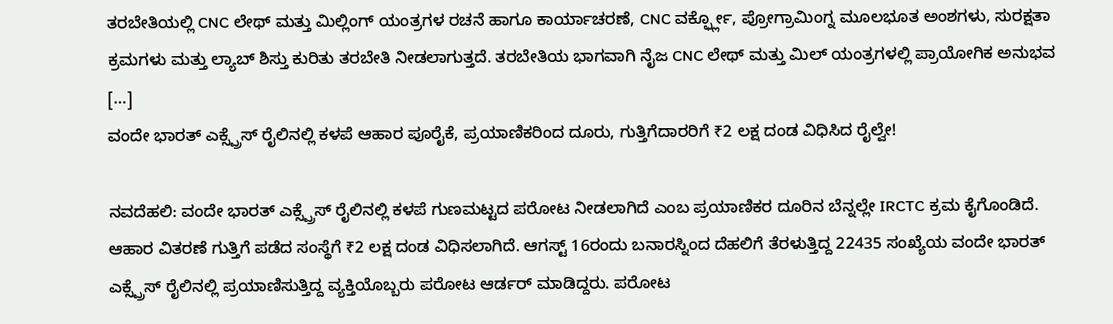ತರಬೇತಿಯಲ್ಲಿ CNC ಲೇಥ್ ಮತ್ತು ಮಿಲ್ಲಿಂಗ್ ಯಂತ್ರಗಳ ರಚನೆ ಹಾಗೂ ಕಾರ್ಯಾಚರಣೆ, CNC ವರ್ಕ್ಫ್ಲೋ, ಪ್ರೋಗ್ರಾಮಿಂಗ್ನ ಮೂಲಭೂತ ಅಂಶಗಳು, ಸುರಕ್ಷತಾ ಕ್ರಮಗಳು ಮತ್ತು ಲ್ಯಾಬ್ ಶಿಸ್ತು ಕುರಿತು ತರಬೇತಿ ನೀಡಲಾಗುತ್ತದೆ. ತರಬೇತಿಯ ಭಾಗವಾಗಿ ನೈಜ CNC ಲೇಥ್ ಮತ್ತು ಮಿಲ್ ಯಂತ್ರಗಳಲ್ಲಿ ಪ್ರಾಯೋಗಿಕ ಅನುಭವ […]
ವಂದೇ ಭಾರತ್ ಎಕ್ಸ್ಪ್ರೆಸ್ ರೈಲಿನಲ್ಲಿ ಕಳಪೆ ಆಹಾರ ಪೂರೈಕೆ, ಪ್ರಯಾಣಿಕರಿಂದ ದೂರು, ಗುತ್ತಿಗೆದಾರರಿಗೆ ₹2 ಲಕ್ಷ ದಂಡ ವಿಧಿಸಿದ ರೈಲ್ವೇ!

ನವದೆಹಲಿ: ವಂದೇ ಭಾರತ್ ಎಕ್ಸ್ಪ್ರೆಸ್ ರೈಲಿನಲ್ಲಿ ಕಳಪೆ ಗುಣಮಟ್ಟದ ಪರೋಟ ನೀಡಲಾಗಿದೆ ಎಂಬ ಪ್ರಯಾಣಿಕರ ದೂರಿನ ಬೆನ್ನಲ್ಲೇ IRCTC ಕ್ರಮ ಕೈಗೊಂಡಿದೆ. ಆಹಾರ ವಿತರಣೆ ಗುತ್ತಿಗೆ ಪಡೆದ ಸಂಸ್ಥೆಗೆ ₹2 ಲಕ್ಷ ದಂಡ ವಿಧಿಸಲಾಗಿದೆ. ಆಗಸ್ಟ್ 16ರಂದು ಬನಾರಸ್ನಿಂದ ದೆಹಲಿಗೆ ತೆರಳುತ್ತಿದ್ದ 22435 ಸಂಖ್ಯೆಯ ವಂದೇ ಭಾರತ್ ಎಕ್ಸ್ಪ್ರೆಸ್ ರೈಲಿನಲ್ಲಿ ಪ್ರಯಾಣಿಸುತ್ತಿದ್ದ ವ್ಯಕ್ತಿಯೊಬ್ಬರು ಪರೋಟ ಆರ್ಡರ್ ಮಾಡಿದ್ದರು. ಪರೋಟ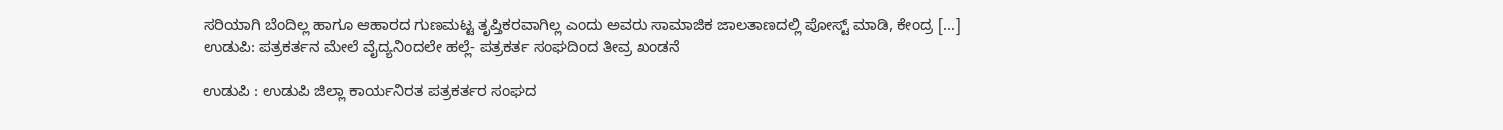ಸರಿಯಾಗಿ ಬೆಂದಿಲ್ಲ ಹಾಗೂ ಆಹಾರದ ಗುಣಮಟ್ಟ ತೃಪ್ತಿಕರವಾಗಿಲ್ಲ ಎಂದು ಅವರು ಸಾಮಾಜಿಕ ಜಾಲತಾಣದಲ್ಲಿ ಪೋಸ್ಟ್ ಮಾಡಿ, ಕೇಂದ್ರ […]
ಉಡುಪಿ: ಪತ್ರಕರ್ತನ ಮೇಲೆ ವೈದ್ಯನಿಂದಲೇ ಹಲ್ಲೆ- ಪತ್ರಕರ್ತ ಸಂಘದಿಂದ ತೀವ್ರ ಖಂಡನೆ

ಉಡುಪಿ : ಉಡುಪಿ ಜಿಲ್ಲಾ ಕಾರ್ಯನಿರತ ಪತ್ರಕರ್ತರ ಸಂಘದ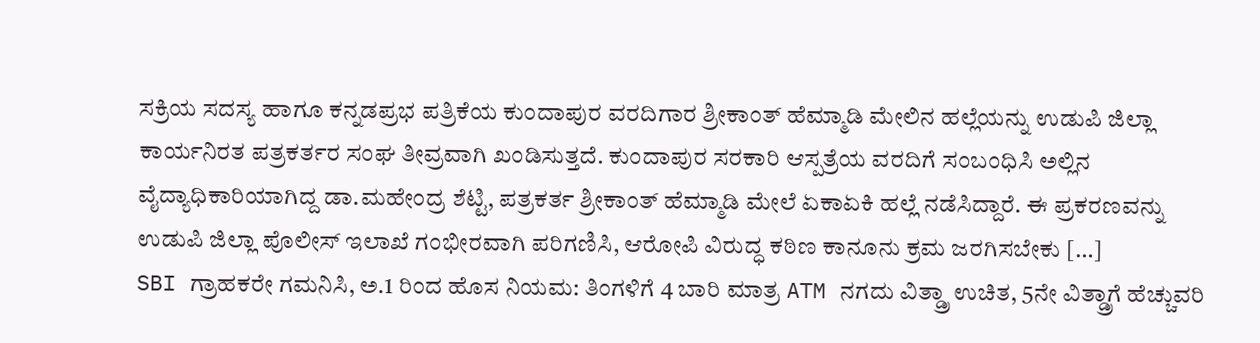ಸಕ್ರಿಯ ಸದಸ್ಯ ಹಾಗೂ ಕನ್ನಡಪ್ರಭ ಪತ್ರಿಕೆಯ ಕುಂದಾಪುರ ವರದಿಗಾರ ಶ್ರೀಕಾಂತ್ ಹೆಮ್ಮಾಡಿ ಮೇಲಿನ ಹಲ್ಲೆಯನ್ನು ಉಡುಪಿ ಜಿಲ್ಲಾ ಕಾರ್ಯನಿರತ ಪತ್ರಕರ್ತರ ಸಂಘ ತೀವ್ರವಾಗಿ ಖಂಡಿಸುತ್ತದೆ. ಕುಂದಾಪುರ ಸರಕಾರಿ ಆಸ್ಪತ್ರೆಯ ವರದಿಗೆ ಸಂಬಂಧಿಸಿ ಅಲ್ಲಿನ ವೈದ್ಯಾಧಿಕಾರಿಯಾಗಿದ್ದ ಡಾ.ಮಹೇಂದ್ರ ಶೆಟ್ಟಿ, ಪತ್ರಕರ್ತ ಶ್ರೀಕಾಂತ್ ಹೆಮ್ಮಾಡಿ ಮೇಲೆ ಏಕಾಏಕಿ ಹಲ್ಲೆ ನಡೆಸಿದ್ದಾರೆ. ಈ ಪ್ರಕರಣವನ್ನು ಉಡುಪಿ ಜಿಲ್ಲಾ ಪೊಲೀಸ್ ಇಲಾಖೆ ಗಂಭೀರವಾಗಿ ಪರಿಗಣಿಸಿ, ಆರೋಪಿ ವಿರುದ್ಧ ಕಠಿಣ ಕಾನೂನು ಕ್ರಮ ಜರಗಿಸಬೇಕು […]
SBI ಗ್ರಾಹಕರೇ ಗಮನಿಸಿ, ಅ.1 ರಿಂದ ಹೊಸ ನಿಯಮ: ತಿಂಗಳಿಗೆ 4 ಬಾರಿ ಮಾತ್ರ ATM ನಗದು ವಿತ್ಡ್ರಾ ಉಚಿತ, 5ನೇ ವಿತ್ಡ್ರಾಗೆ ಹೆಚ್ಚುವರಿ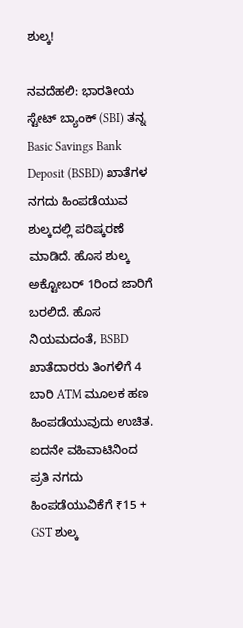ಶುಲ್ಕ!

ನವದೆಹಲಿ: ಭಾರತೀಯ ಸ್ಟೇಟ್ ಬ್ಯಾಂಕ್ (SBI) ತನ್ನ Basic Savings Bank Deposit (BSBD) ಖಾತೆಗಳ ನಗದು ಹಿಂಪಡೆಯುವ ಶುಲ್ಕದಲ್ಲಿ ಪರಿಷ್ಕರಣೆ ಮಾಡಿದೆ. ಹೊಸ ಶುಲ್ಕ ಅಕ್ಟೋಬರ್ 1ರಿಂದ ಜಾರಿಗೆ ಬರಲಿದೆ. ಹೊಸ ನಿಯಮದಂತೆ, BSBD ಖಾತೆದಾರರು ತಿಂಗಳಿಗೆ 4 ಬಾರಿ ATM ಮೂಲಕ ಹಣ ಹಿಂಪಡೆಯುವುದು ಉಚಿತ. ಐದನೇ ವಹಿವಾಟಿನಿಂದ ಪ್ರತಿ ನಗದು ಹಿಂಪಡೆಯುವಿಕೆಗೆ ₹15 + GST ಶುಲ್ಕ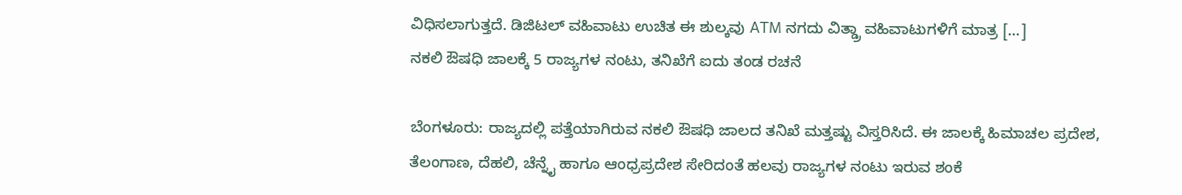ವಿಧಿಸಲಾಗುತ್ತದೆ. ಡಿಜಿಟಲ್ ವಹಿವಾಟು ಉಚಿತ ಈ ಶುಲ್ಕವು ATM ನಗದು ವಿತ್ಡ್ರಾ ವಹಿವಾಟುಗಳಿಗೆ ಮಾತ್ರ […]
ನಕಲಿ ಔಷಧಿ ಜಾಲಕ್ಕೆ 5 ರಾಜ್ಯಗಳ ನಂಟು, ತನಿಖೆಗೆ ಐದು ತಂಡ ರಚನೆ

ಬೆಂಗಳೂರು: ರಾಜ್ಯದಲ್ಲಿ ಪತ್ತೆಯಾಗಿರುವ ನಕಲಿ ಔಷಧಿ ಜಾಲದ ತನಿಖೆ ಮತ್ತಷ್ಟು ವಿಸ್ತರಿಸಿದೆ. ಈ ಜಾಲಕ್ಕೆ ಹಿಮಾಚಲ ಪ್ರದೇಶ, ತೆಲಂಗಾಣ, ದೆಹಲಿ, ಚೆನ್ನೈ ಹಾಗೂ ಆಂಧ್ರಪ್ರದೇಶ ಸೇರಿದಂತೆ ಹಲವು ರಾಜ್ಯಗಳ ನಂಟು ಇರುವ ಶಂಕೆ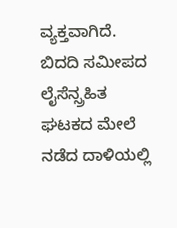ವ್ಯಕ್ತವಾಗಿದೆ. ಬಿದದಿ ಸಮೀಪದ ಲೈಸೆನ್ಸ್ರಹಿತ ಘಟಕದ ಮೇಲೆ ನಡೆದ ದಾಳಿಯಲ್ಲಿ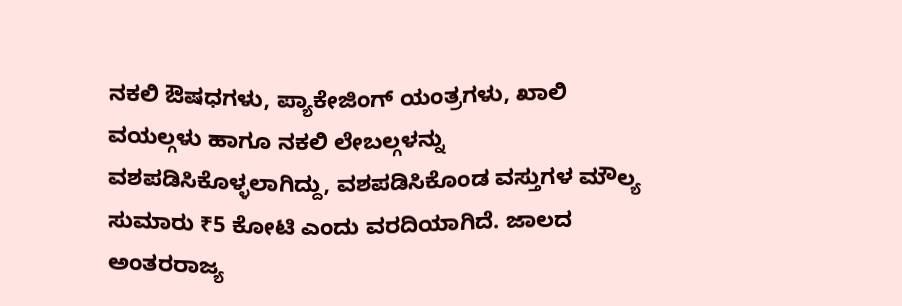ನಕಲಿ ಔಷಧಗಳು, ಪ್ಯಾಕೇಜಿಂಗ್ ಯಂತ್ರಗಳು, ಖಾಲಿ ವಯಲ್ಗಳು ಹಾಗೂ ನಕಲಿ ಲೇಬಲ್ಗಳನ್ನು ವಶಪಡಿಸಿಕೊಳ್ಳಲಾಗಿದ್ದು, ವಶಪಡಿಸಿಕೊಂಡ ವಸ್ತುಗಳ ಮೌಲ್ಯ ಸುಮಾರು ₹5 ಕೋಟಿ ಎಂದು ವರದಿಯಾಗಿದೆ. ಜಾಲದ ಅಂತರರಾಜ್ಯ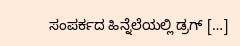ಸಂಪರ್ಕದ ಹಿನ್ನೆಲೆಯಲ್ಲಿ ಡ್ರಗ್ […]